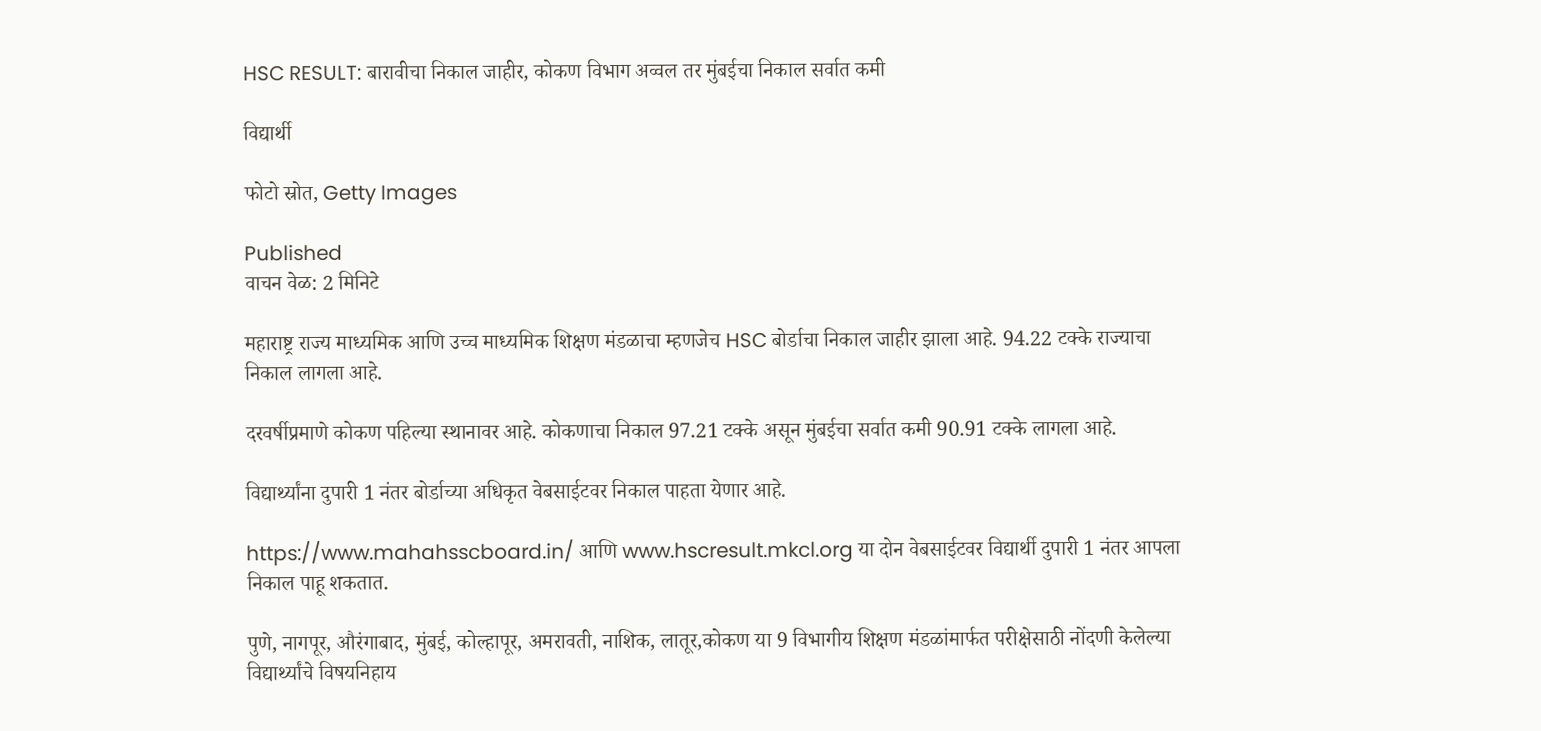HSC RESULT: बारावीचा निकाल जाहीर, कोकण विभाग अव्वल तर मुंबईचा निकाल सर्वात कमी

विद्यार्थी

फोटो स्रोत, Getty Images

Published
वाचन वेळ: 2 मिनिटे

महाराष्ट्र राज्य माध्यमिक आणि उच्च माध्यमिक शिक्षण मंडळाचा म्हणजेच HSC बोर्डाचा निकाल जाहीर झाला आहे. 94.22 टक्के राज्याचा निकाल लागला आहे.

दरवर्षीप्रमाणे कोकण पहिल्या स्थानावर आहे. कोकणाचा निकाल 97.21 टक्के असून मुंबईचा सर्वात कमी 90.91 टक्के लागला आहे.

विद्यार्थ्यांना दुपारी 1 नंतर बोर्डाच्या अधिकृत वेबसाईटवर निकाल पाहता येणार आहे.

https://www.mahahsscboard.in/ आणि www.hscresult.mkcl.org या दोन वेबसाईटवर विद्यार्थी दुपारी 1 नंतर आपला निकाल पाहू शकतात.

पुणे, नागपूर, औरंगाबाद, मुंबई, कोल्हापूर, अमरावती, नाशिक, लातूर,कोकण या 9 विभागीय शिक्षण मंडळांमार्फत परीक्षेसाठी नोंदणी केलेल्या विद्यार्थ्यांचे विषयनिहाय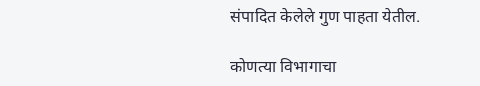संपादित केलेले गुण पाहता येतील.

कोणत्या विभागाचा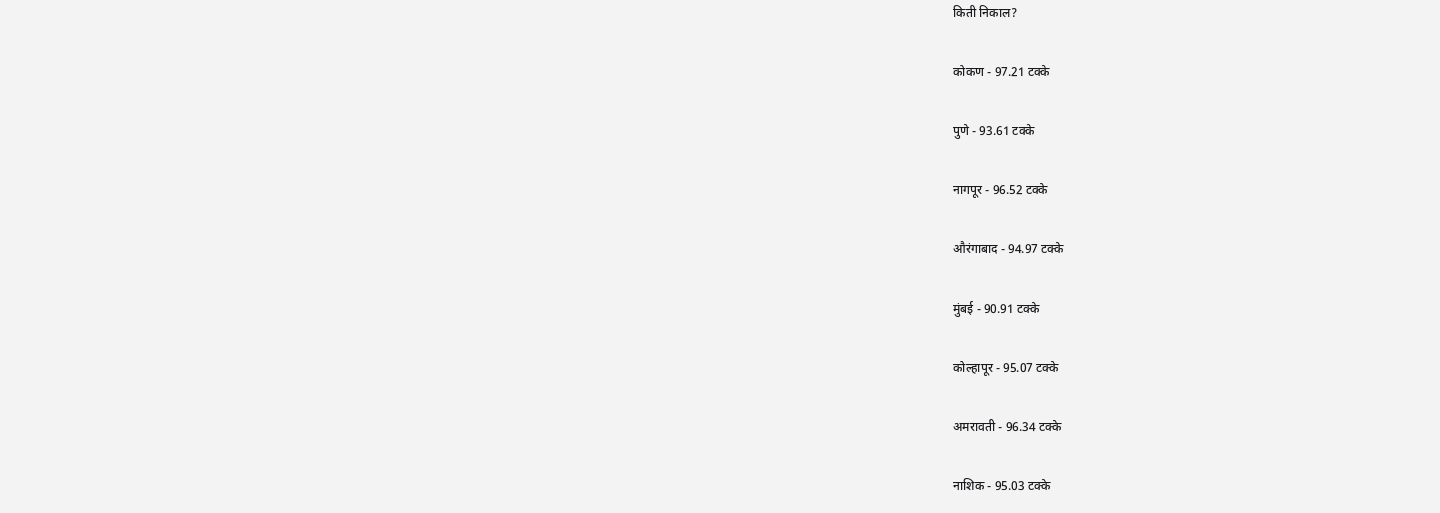किती निकाल?

कोकण - 97.21 टक्के

पुणे - 93.61 टक्के

नागपूर - 96.52 टक्के

औरंगाबाद - 94.97 टक्के

मुंबई - 90.91 टक्के

कोल्हापूर - 95.07 टक्के

अमरावती - 96.34 टक्के

नाशिक - 95.03 टक्के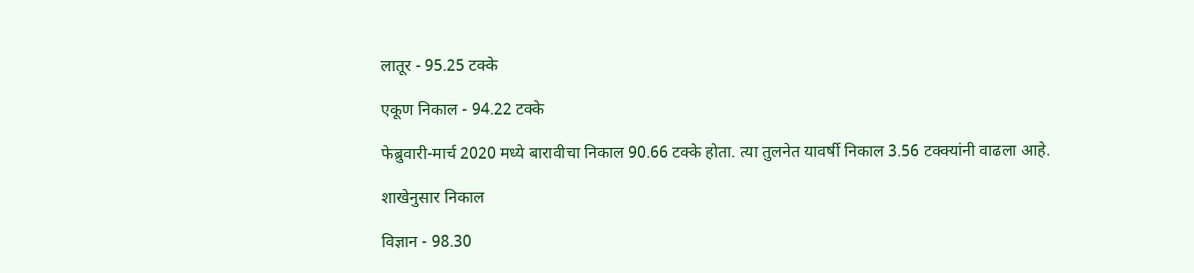लातूर - 95.25 टक्के

एकूण निकाल - 94.22 टक्के

फेब्रुवारी-मार्च 2020 मध्ये बारावीचा निकाल 90.66 टक्के होता. त्या तुलनेत यावर्षी निकाल 3.56 टक्क्यांनी वाढला आहे.

शाखेनुसार निकाल

विज्ञान - 98.30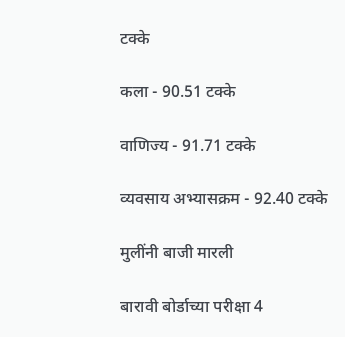टक्के

कला - 90.51 टक्के

वाणिज्य - 91.71 टक्के

व्यवसाय अभ्यासक्रम - 92.40 टक्के

मुलींनी बाजी मारली

बारावी बोर्डाच्या परीक्षा 4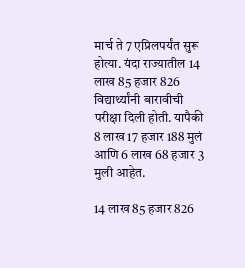मार्च ते 7 एप्रिलपर्यंत सुरू होत्या. यंदा राज्यातील 14 लाख 85 हजार 826 विद्यार्थ्यांनी बारावीची परीक्षा दिली होती. यापैकी 8 लाख 17 हजार 188 मुलं आणि 6 लाख 68 हजार 3 मुली आहेत.

14 लाख 85 हजार 826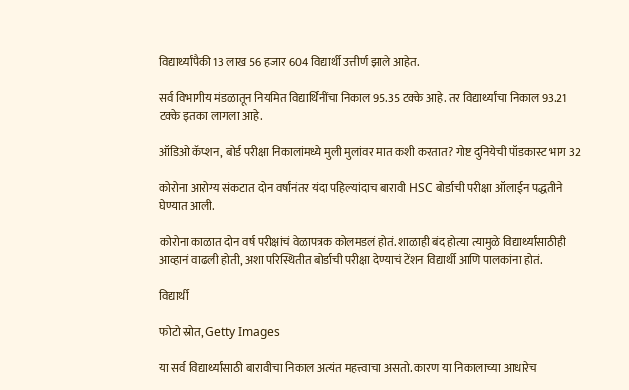विद्यार्थ्यांपैकी 13 लाख 56 हजार 604 विद्यार्थी उत्तीर्ण झाले आहेत.

सर्व विभागीय मंडळातून नियमित विद्यार्थिनींचा निकाल 95.35 टक्के आहे. तर विद्यार्थ्यांचा निकाल 93.21 टक्के इतका लागला आहे.

ऑडिओ कॅप्शन, बोर्ड परीक्षा निकालांमध्ये मुली मुलांवर मात कशी करतात? गोष्ट दुनियेची पॉडकास्ट भाग 32

कोरोना आरोग्य संकटात दोन वर्षांनंतर यंदा पहिल्यांदाच बारावी HSC बोर्डाची परीक्षा ऑलाईन पद्धतीने घेण्यात आली.

कोरोना काळात दोन वर्ष परीक्षांचं वेळापत्रक कोलमडलं होतं. शाळाही बंद होत्या त्यामुळे विद्यार्थ्यांसाठीही आव्हानं वाढली होती, अशा परिस्थितीत बोर्डाची परीक्षा देण्याचं टेंशन विद्यार्थी आणि पालकांना होतं.

विद्यार्थी

फोटो स्रोत, Getty Images

या सर्व विद्यार्थ्यांसाठी बारावीचा निकाल अत्यंत महत्त्वाचा असतो. कारण या निकालाच्या आधारेच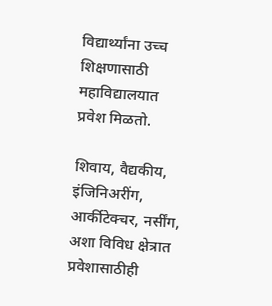विद्यार्थ्यांना उच्च शिक्षणासाठी महाविद्यालयात प्रवेश मिळतो.

शिवाय, वैद्यकीय, इंजिनिअरींग, आर्कीटेक्चर, नर्सींग, अशा विविध क्षेत्रात प्रवेशासाठीही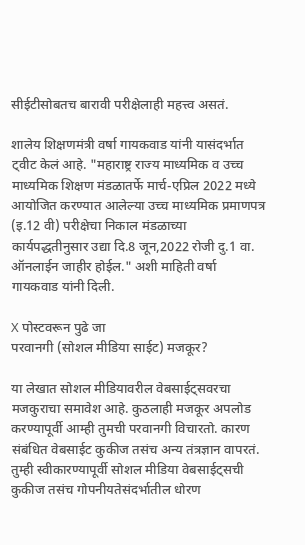सीईटीसोबतच बारावी परीक्षेलाही महत्त्व असतं.

शालेय शिक्षणमंत्री वर्षा गायकवाड यांनी यासंदर्भात ट्वीट केलं आहे. "महाराष्ट्र राज्य माध्यमिक व उच्च माध्यमिक शिक्षण मंडळातर्फे मार्च-एप्रिल 2022 मध्ये आयोजित करण्यात आलेल्या उच्च माध्यमिक प्रमाणपत्र (इ.12 वी) परीक्षेचा निकाल मंडळाच्या कार्यपद्धतीनुसार उद्या दि.8 जून,2022 रोजी दु.1 वा. ऑनलाईन जाहीर होईल." अशी माहिती वर्षा गायकवाड यांनी दिली.

X पोस्टवरून पुढे जा
परवानगी (सोशल मीडिया साईट) मजकूर?

या लेखात सोशल मीडियावरील वेबसाईट्सवरचा मजकुराचा समावेश आहे. कुठलाही मजकूर अपलोड करण्यापूर्वी आम्ही तुमची परवानगी विचारतो. कारण संबंधित वेबसाईट कुकीज तसंच अन्य तंत्रज्ञान वापरतं. तुम्ही स्वीकारण्यापूर्वी सोशल मीडिया वेबसाईट्सची कुकीज तसंच गोपनीयतेसंदर्भातील धोरण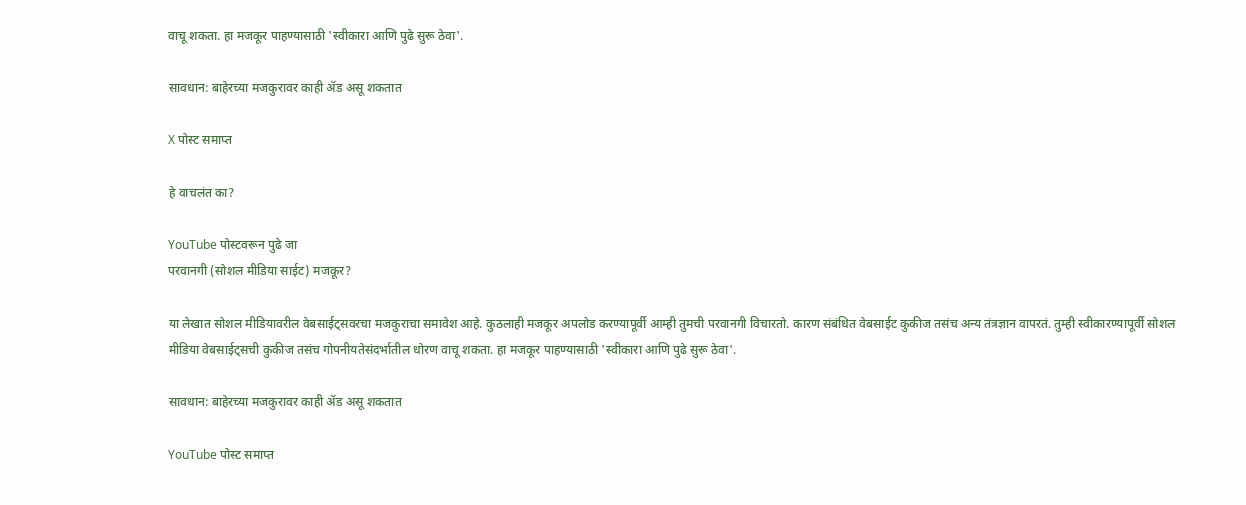वाचू शकता. हा मजकूर पाहण्यासाठी 'स्वीकारा आणि पुढे सुरू ठेवा'.

सावधान: बाहेरच्या मजकुरावर काही ॲड असू शकतात

X पोस्ट समाप्त

हे वाचलंत का?

YouTube पोस्टवरून पुढे जा
परवानगी (सोशल मीडिया साईट) मजकूर?

या लेखात सोशल मीडियावरील वेबसाईट्सवरचा मजकुराचा समावेश आहे. कुठलाही मजकूर अपलोड करण्यापूर्वी आम्ही तुमची परवानगी विचारतो. कारण संबंधित वेबसाईट कुकीज तसंच अन्य तंत्रज्ञान वापरतं. तुम्ही स्वीकारण्यापूर्वी सोशल मीडिया वेबसाईट्सची कुकीज तसंच गोपनीयतेसंदर्भातील धोरण वाचू शकता. हा मजकूर पाहण्यासाठी 'स्वीकारा आणि पुढे सुरू ठेवा'.

सावधान: बाहेरच्या मजकुरावर काही ॲड असू शकतात

YouTube पोस्ट समाप्त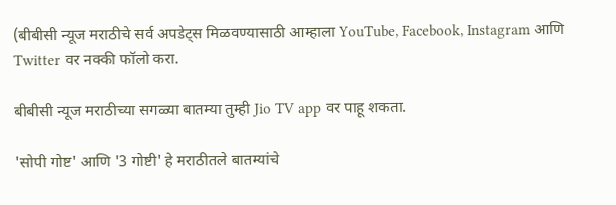(बीबीसी न्यूज मराठीचे सर्व अपडेट्स मिळवण्यासाठी आम्हाला YouTube, Facebook, Instagram आणि Twitter वर नक्की फॉलो करा.

बीबीसी न्यूज मराठीच्या सगळ्या बातम्या तुम्ही Jio TV app वर पाहू शकता.

'सोपी गोष्ट' आणि '3 गोष्टी' हे मराठीतले बातम्यांचे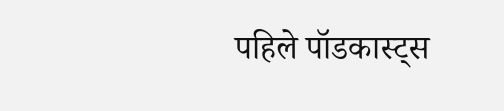पहिले पॉडकास्ट्स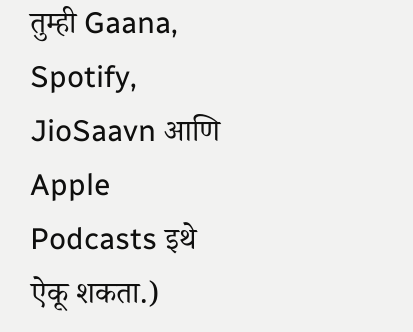तुम्ही Gaana, Spotify, JioSaavn आणि Apple Podcasts इथे ऐकू शकता.)